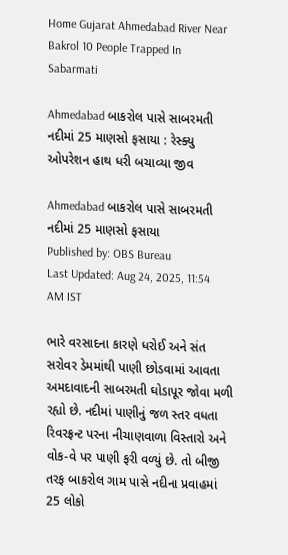Home Gujarat Ahmedabad River Near Bakrol 10 People Trapped In Sabarmati

Ahmedabad બાકરોલ પાસે સાબરમતી નદીમાં 25 માણસો ફસાયા : રેસ્ક્યુ ઓપરેશન હાથ ધરી બચાવ્યા જીવ

Ahmedabad બાકરોલ પાસે સાબરમતી નદીમાં 25 માણસો ફસાયા
Published by: OBS Bureau
Last Updated: Aug 24, 2025, 11:54 AM IST

ભારે વરસાદના કારણે ધરોઈ અને સંત સરોવર ડેમમાંથી પાણી છોડવામાં આવતા અમદાવાદની સાબરમતી ઘોડાપૂર જોવા મળી રહ્યો છે. નદીમાં પાણીનું જળ સ્તર વધતા રિવરફ્રન્ટ પરના નીચાણવાળા વિસ્તારો અને વોક-વે પર પાણી ફરી વળ્યું છે. તો બીજી તરફ બાકરોલ ગામ પાસે નદીના પ્રવાહમાં 25 લોકો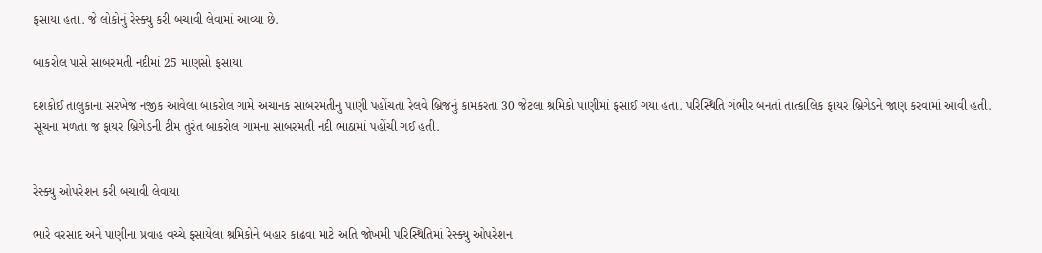ફસાયા હતા. જે લોકોનું રેસ્ક્યુ કરી બચાવી લેવામાં આવ્યા છે.

બાકરોલ પાસે સાબરમતી નદીમાં 25 માણસો ફસાયા

દશકોઈ તાલુકાના સરખેજ નજીક આવેલા બાકરોલ ગામે અચાનક સાબરમતીનુ પાણી પહોંચતા રેલવે બ્રિજનું કામકરતા 30 જેટલા શ્રમિકો પાણીમાં ફસાઈ ગયા હતા. પરિસ્થિતિ ગંભીર બનતાં તાત્કાલિક ફાયર બ્રિગેડને જાણ કરવામાં આવી હતી. સૂચના મળતા જ ફાયર બ્રિગેડની ટીમ તુરંત બાકરોલ ગામના સાબરમતી નદી ભાઠામાં પહોંચી ગઈ હતી.


રેસ્ક્યુ ઓપરેશન કરી બચાવી લેવાયા

ભારે વરસાદ અને પાણીના પ્રવાહ વચ્ચે ફસાયેલા શ્રમિકોને બહાર કાઢવા માટે અતિ જોખમી પરિસ્થિતિમાં રેસ્ક્યુ ઓપરેશન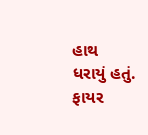હાથ ધરાયું હતું. ફાયર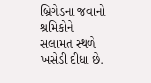બ્રિગેડના જવાનો શ્રમિકોને સલામત સ્થળે ખસેડી દીધા છે.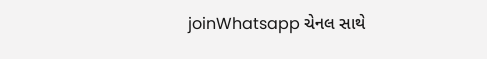joinWhatsapp ચેનલ સાથે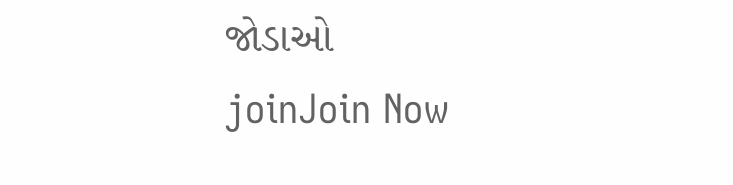જોડાઓ
joinJoin Now